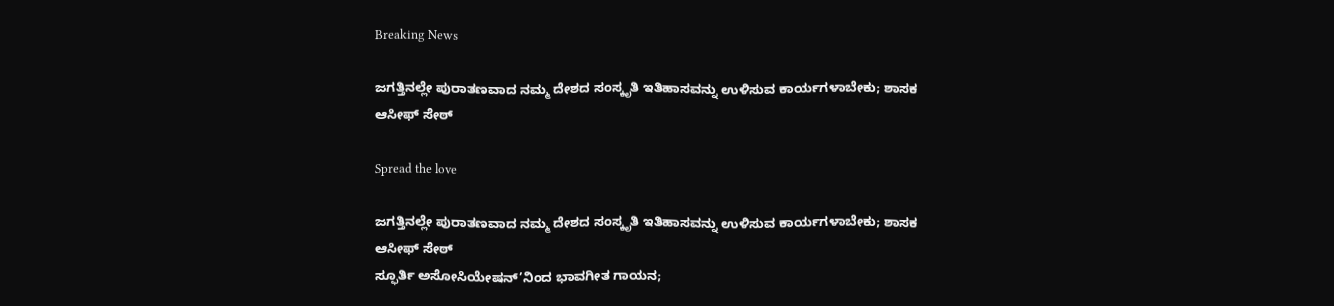Breaking News

ಜಗತ್ತಿನಲ್ಲೇ ಪುರಾತಣವಾದ ನಮ್ಮ ದೇಶದ ಸಂಸ್ಕೃತಿ ಇತಿಹಾಸವನ್ನು ಉಳಿಸುವ ಕಾರ್ಯಗಳಾಬೇಕು; ಶಾಸಕ ಆಸೀಫ್ ಸೇಠ್

Spread the love

ಜಗತ್ತಿನಲ್ಲೇ ಪುರಾತಣವಾದ ನಮ್ಮ ದೇಶದ ಸಂಸ್ಕೃತಿ ಇತಿಹಾಸವನ್ನು ಉಳಿಸುವ ಕಾರ್ಯಗಳಾಬೇಕು; ಶಾಸಕ ಆಸೀಫ್ ಸೇಠ್
ಸ್ಫೂರ್ತಿ ಅಸೋಸಿಯೇಷನ್’ನಿಂದ ಭಾವಗೀತ ಗಾಯನ;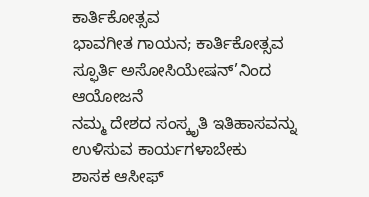ಕಾರ್ತಿಕೋತ್ಸವ
ಭಾವಗೀತ ಗಾಯನ; ಕಾರ್ತಿಕೋತ್ಸವ
ಸ್ಫೂರ್ತಿ ಅಸೋಸಿಯೇಷನ್’ನಿಂದ ಆಯೋಜನೆ
ನಮ್ಮ ದೇಶದ ಸಂಸ್ಕೃತಿ ಇತಿಹಾಸವನ್ನು ಉಳಿಸುವ ಕಾರ್ಯಗಳಾಬೇಕು
ಶಾಸಕ ಆಸೀಫ್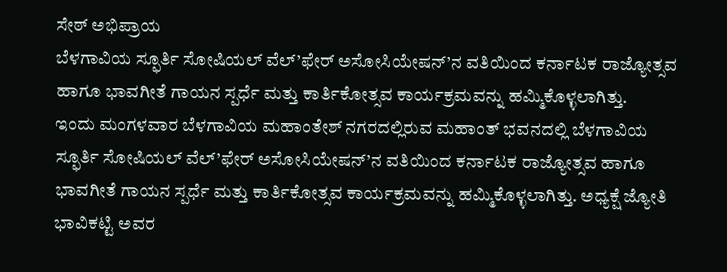ಸೇಠ್ ಅಭಿಪ್ರಾಯ
ಬೆಳಗಾವಿಯ ಸ್ಫೂರ್ತಿ ಸೋಷಿಯಲ್ ವೆಲ್’ಫೇರ್ ಅಸೋಸಿಯೇಷನ್’ನ ವತಿಯಿಂದ ಕರ್ನಾಟಕ ರಾಜ್ಯೋತ್ಸವ ಹಾಗೂ ಭಾವಗೀತೆ ಗಾಯನ ಸ್ಪರ್ಧೆ ಮತ್ತು ಕಾರ್ತಿಕೋತ್ಸವ ಕಾರ್ಯಕ್ರಮವನ್ನು ಹಮ್ಮಿಕೊಳ್ಳಲಾಗಿತ್ತು.
ಇಂದು ಮಂಗಳವಾರ ಬೆಳಗಾವಿಯ ಮಹಾಂತೇಶ್ ನಗರದಲ್ಲಿರುವ ಮಹಾಂತ್ ಭವನದಲ್ಲಿ ಬೆಳಗಾವಿಯ ಸ್ಫೂರ್ತಿ ಸೋಷಿಯಲ್ ವೆಲ್’ಫೇರ್ ಅಸೋಸಿಯೇಷನ್’ನ ವತಿಯಿಂದ ಕರ್ನಾಟಕ ರಾಜ್ಯೋತ್ಸವ ಹಾಗೂ ಭಾವಗೀತೆ ಗಾಯನ ಸ್ಪರ್ಧೆ ಮತ್ತು ಕಾರ್ತಿಕೋತ್ಸವ ಕಾರ್ಯಕ್ರಮವನ್ನು ಹಮ್ಮಿಕೊಳ್ಳಲಾಗಿತ್ತು. ಅಧ್ಯಕ್ಷೆ ಜ್ಯೋತಿ ಭಾವಿಕಟ್ಟಿ ಅವರ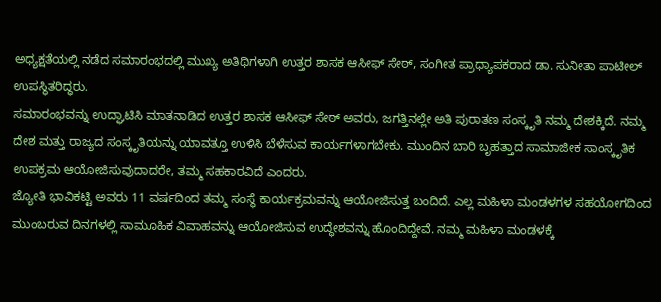ಅಧ್ಯಕ್ಷತೆಯಲ್ಲಿ ನಡೆದ ಸಮಾರಂಭದಲ್ಲಿ ಮುಖ್ಯ ಅತಿಥಿಗಳಾಗಿ ಉತ್ತರ ಶಾಸಕ ಆಸೀಫ್ ಸೇಠ್, ಸಂಗೀತ ಪ್ರಾಧ್ಯಾಪಕರಾದ ಡಾ. ಸುನೀತಾ ಪಾಟೀಲ್ ಉಪಸ್ಥಿತರಿದ್ಧರು.
ಸಮಾರಂಭವನ್ನು ಉದ್ಘಾಟಿಸಿ ಮಾತನಾಡಿದ ಉತ್ತರ ಶಾಸಕ ಆಸೀಫ್ ಸೇಠ್ ಅವರು, ಜಗತ್ತಿನಲ್ಲೇ ಅತಿ ಪುರಾತಣ ಸಂಸ್ಕೃತಿ ನಮ್ಮ ದೇಶಕ್ಕಿದೆ. ನಮ್ಮ ದೇಶ ಮತ್ತು ರಾಜ್ಯದ ಸಂಸ್ಕೃತಿಯನ್ನು ಯಾವತ್ತೂ ಉಳಿಸಿ ಬೆಳೆಸುವ ಕಾರ್ಯಗಳಾಗಬೇಕು. ಮುಂದಿನ ಬಾರಿ ಬೃಹತ್ತಾದ ಸಾಮಾಜೀಕ ಸಾಂಸ್ಕೃತಿಕ ಉಪಕ್ರಮ ಆಯೋಜಿಸುವುದಾದರೇ, ತಮ್ಮ ಸಹಕಾರವಿದೆ ಎಂದರು.
ಜ್ಯೋತಿ ಭಾವಿಕಟ್ಟಿ ಅವರು 11 ವರ್ಷದಿಂದ ತಮ್ಮ ಸಂಸ್ಥೆ ಕಾರ್ಯಕ್ರಮವನ್ನು ಆಯೋಜಿಸುತ್ತ ಬಂದಿದೆ. ಎಲ್ಲ ಮಹಿಳಾ ಮಂಡಳಗಳ ಸಹಯೋಗದಿಂದ ಮುಂಬರುವ ದಿನಗಳಲ್ಲಿ ಸಾಮೂಹಿಕ ವಿವಾಹವನ್ನು ಆಯೋಜಿಸುವ ಉದ್ಧೇಶವನ್ನು ಹೊಂದಿದ್ದೇವೆ. ನಮ್ಮ ಮಹಿಳಾ ಮಂಡಳಕ್ಕೆ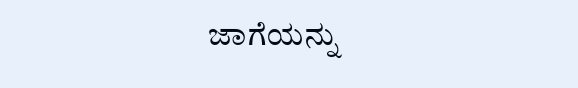ಜಾಗೆಯನ್ನು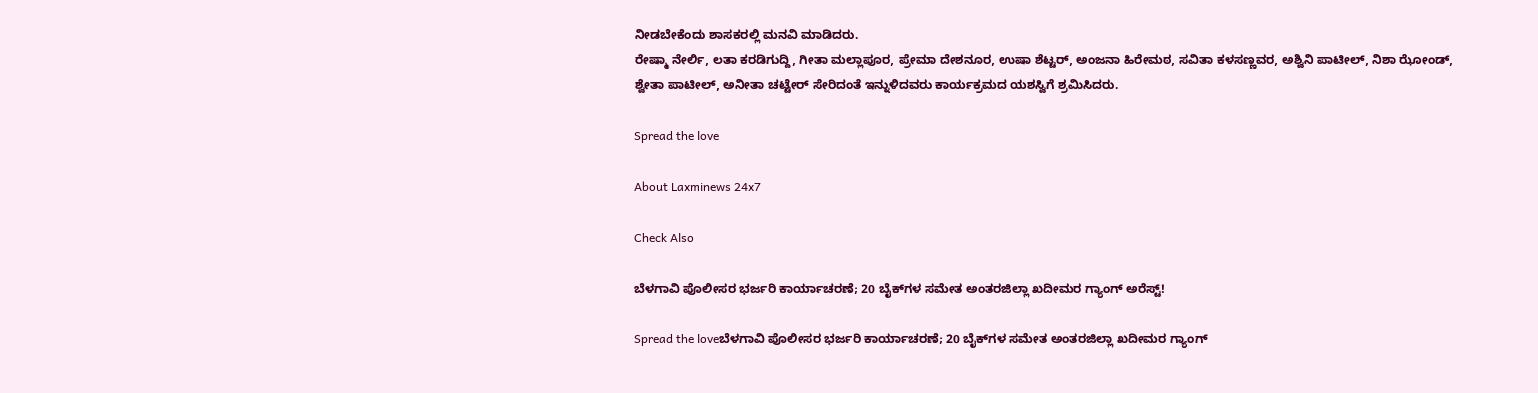ನೀಡಬೇಕೆಂದು ಶಾಸಕರಲ್ಲಿ ಮನವಿ ಮಾಡಿದರು.
ರೇಷ್ಮಾ ನೇರ್ಲಿ, ಲತಾ ಕರಡಿಗುದ್ದಿ, ಗೀತಾ ಮಲ್ಲಾಪೂರ, ಪ್ರೇಮಾ ದೇಶನೂರ, ಉಷಾ ಶೆಟ್ಟರ್, ಅಂಜನಾ ಹಿರೇಮಠ, ಸವಿತಾ ಕಳಸಣ್ಣವರ, ಅಶ್ವಿನಿ ಪಾಟೀಲ್, ನಿಶಾ ಝೋಂಡ್, ಶ್ವೇತಾ ಪಾಟೀಲ್, ಅನೀತಾ ಚಟ್ಟೇರ್ ಸೇರಿದಂತೆ ಇನ್ನುಳಿದವರು ಕಾರ್ಯಕ್ರಮದ ಯಶಸ್ವಿಗೆ ಶ್ರಮಿಸಿದರು.

Spread the love

About Laxminews 24x7

Check Also

ಬೆಳಗಾವಿ ಪೊಲೀಸರ ಭರ್ಜರಿ ಕಾರ್ಯಾಚರಣೆ; 20 ಬೈಕ್‌ಗಳ ಸಮೇತ ಅಂತರಜಿಲ್ಲಾ ಖದೀಮರ ಗ್ಯಾಂಗ್ ಅರೆಸ್ಟ್!

Spread the loveಬೆಳಗಾವಿ ಪೊಲೀಸರ ಭರ್ಜರಿ ಕಾರ್ಯಾಚರಣೆ; 20 ಬೈಕ್‌ಗಳ ಸಮೇತ ಅಂತರಜಿಲ್ಲಾ ಖದೀಮರ ಗ್ಯಾಂಗ್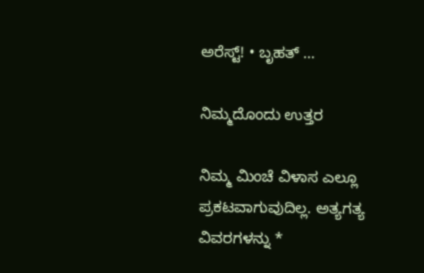ಅರೆಸ್ಟ್! • ಬೃಹತ್ …

ನಿಮ್ಮದೊಂದು ಉತ್ತರ

ನಿಮ್ಮ ಮಿಂಚೆ ವಿಳಾಸ ಎಲ್ಲೂ ಪ್ರಕಟವಾಗುವುದಿಲ್ಲ. ಅತ್ಯಗತ್ಯ ವಿವರಗಳನ್ನು *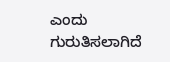ಎಂದು ಗುರುತಿಸಲಾಗಿದೆ